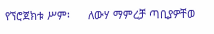የኘሮጀክቱ ሥም፡      ለውሃ ማምረቻ ጣቢያዎቸወ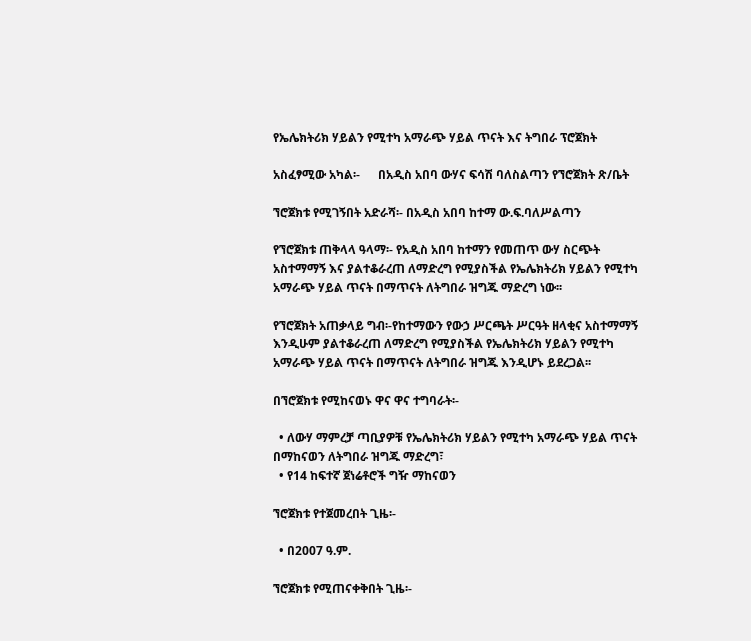የኤሌክትሪክ ሃይልን የሚተካ አማራጭ ሃይል ጥናት እና ትግበራ ፕሮጀክት

አስፈፃሚው አካል፡-      በአዲስ አበባ ውሃና ፍሳሽ ባለስልጣን የኘሮጀክት ጽ/ቤት

ኘሮጀክቱ የሚገኝበት አድራሻ፡- በአዲስ አበባ ከተማ ው.ፍ.ባለሥልጣን

የኘሮጀክቱ ጠቅላላ ዓላማ፡- የአዲስ አበባ ከተማን የመጠጥ ውሃ ስርጭት አስተማማኝ እና ያልተቆራረጠ ለማድረግ የሚያስችል የኤሌክትሪክ ሃይልን የሚተካ አማራጭ ሃይል ጥናት በማጥናት ለትግበራ ዝግጁ ማድረግ ነው፡፡

የኘሮጀክት አጠቃላይ ግብ፡-የከተማውን የውኃ ሥርጫት ሥርዓት ዘላቂና አስተማማኝ እንዲሁም ያልተቆራረጠ ለማድረግ የሚያስችል የኤሌክትሪክ ሃይልን የሚተካ አማራጭ ሃይል ጥናት በማጥናት ለትግበራ ዝግጁ እንዲሆኑ ይደረጋል፡፡

በኘሮጀክቱ የሚከናወኑ ዋና ዋና ተግባራት፡-

  • ለውሃ ማምረቻ ጣቢያዎቹ የኤሌክትሪክ ሃይልን የሚተካ አማራጭ ሃይል ጥናት በማከናወን ለትግበራ ዝግጁ ማድረግ፣
  • የ14 ከፍተኛ ጀነሬቶሮች ግዥ ማከናወን

ኘሮጀክቱ የተጀመረበት ጊዜ፡-

  • በ2007 ዓ.ም.

ኘሮጀክቱ የሚጠናቀቅበት ጊዜ፡-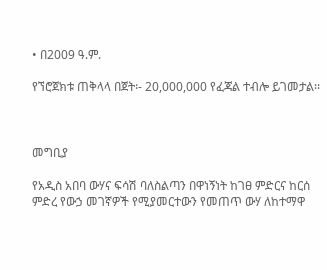• በ2009 ዓ.ም.

የኘሮጀክቱ ጠቅላላ በጀት፡- 20,000,000 የፈጃል ተብሎ ይገመታል፡፡



መግቢያ

የአዲስ አበባ ውሃና ፍሳሽ ባለስልጣን በዋነኝነት ከገፀ ምድርና ከርሰ ምድረ የውኃ መገኛዎች የሚያመርተውን የመጠጥ ውሃ ለከተማዋ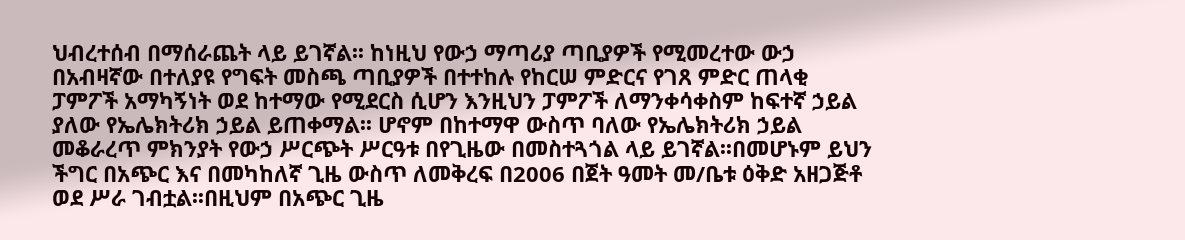ህብረተሰብ በማሰራጨት ላይ ይገኛል፡፡ ከነዚህ የውኃ ማጣሪያ ጣቢያዎች የሚመረተው ውኃ በአብዛኛው በተለያዩ የግፍት መስጫ ጣቢያዎች በተተከሉ የከርሠ ምድርና የገጸ ምድር ጠላቂ ፓምፖች አማካኝነት ወደ ከተማው የሚደርስ ሲሆን እንዚህን ፓምፖች ለማንቀሳቀስም ከፍተኛ ኃይል ያለው የኤሌክትሪክ ኃይል ይጠቀማል፡፡ ሆኖም በከተማዋ ውስጥ ባለው የኤሌክትሪክ ኃይል መቆራረጥ ምክንያት የውኃ ሥርጭት ሥርዓቱ በየጊዜው በመስተጓጎል ላይ ይገኛል፡፡በመሆኑም ይህን ችግር በአጭር እና በመካከለኛ ጊዜ ውስጥ ለመቅረፍ በ2006 በጀት ዓመት መ/ቤቱ ዕቅድ አዘጋጅቶ ወደ ሥራ ገብቷል፡፡በዚህም በአጭር ጊዜ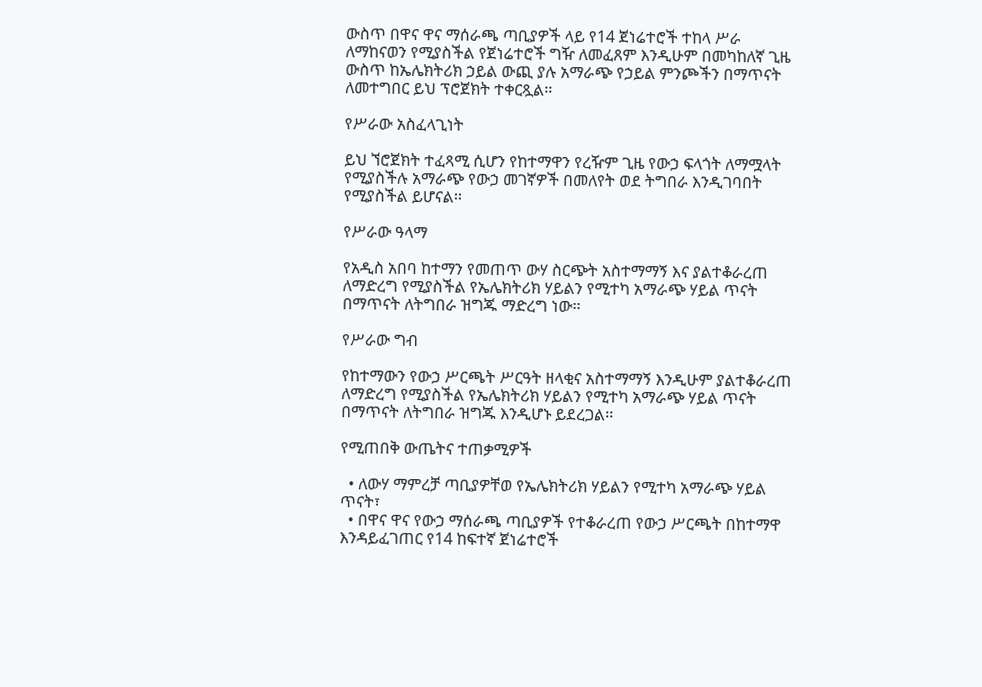ውስጥ በዋና ዋና ማሰራጫ ጣቢያዎች ላይ የ14 ጀነሬተሮች ተከላ ሥራ ለማከናወን የሚያስችል የጀነሬተሮች ግዥ ለመፈጸም እንዲሁም በመካከለኛ ጊዜ ውስጥ ከኤሌክትሪክ ኃይል ውጪ ያሉ አማራጭ የኃይል ምንጮችን በማጥናት ለመተግበር ይህ ፕሮጀክት ተቀርጿል፡፡

የሥራው አስፈላጊነት

ይህ ኘሮጀክት ተፈጻሚ ሲሆን የከተማዋን የረዥም ጊዜ የውኃ ፍላጎት ለማሟላት የሚያስችሉ አማራጭ የውኃ መገኛዎች በመለየት ወደ ትግበራ እንዲገባበት የሚያስችል ይሆናል፡፡

የሥራው ዓላማ

የአዲስ አበባ ከተማን የመጠጥ ውሃ ስርጭት አስተማማኝ እና ያልተቆራረጠ ለማድረግ የሚያስችል የኤሌክትሪክ ሃይልን የሚተካ አማራጭ ሃይል ጥናት በማጥናት ለትግበራ ዝግጁ ማድረግ ነው፡፡

የሥራው ግብ

የከተማውን የውኃ ሥርጫት ሥርዓት ዘላቂና አስተማማኝ እንዲሁም ያልተቆራረጠ ለማድረግ የሚያስችል የኤሌክትሪክ ሃይልን የሚተካ አማራጭ ሃይል ጥናት በማጥናት ለትግበራ ዝግጁ እንዲሆኑ ይደረጋል፡፡

የሚጠበቅ ውጤትና ተጠቃሚዎች

  • ለውሃ ማምረቻ ጣቢያዎቸወ የኤሌክትሪክ ሃይልን የሚተካ አማራጭ ሃይል ጥናት፣
  • በዋና ዋና የውኃ ማሰራጫ ጣቢያዎች የተቆራረጠ የውኃ ሥርጫት በከተማዋ እንዳይፈገጠር የ14 ከፍተኛ ጀነሬተሮች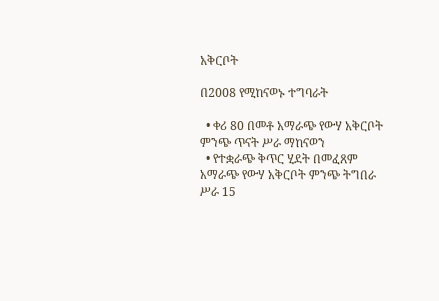አቅርቦት

በ2008 የሚከናወኑ ተግባራት

  • ቀሪ 80 በመቶ አማራጭ የውሃ አቅርቦት ምንጭ ጥናት ሥራ ማከናወን
  • የተቋራጭ ቅጥር ሂደት በመፈጸም አማራጭ የውሃ አቅርቦት ምንጭ ትግበራ ሥራ 15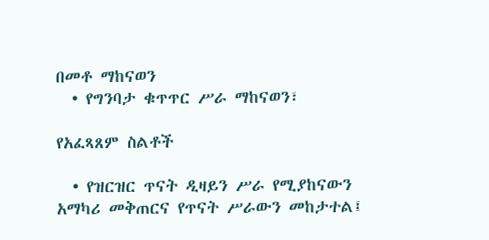በመቶ ማከናወን
  • የግንባታ ቁጥጥር ሥራ ማከናወን፣

የአፈጻጸም ስልቶች

  • የዝርዝር ጥናት ዲዛይን ሥራ የሚያከናውን አማካሪ መቅጠርና የጥናት ሥራውን መከታተል፤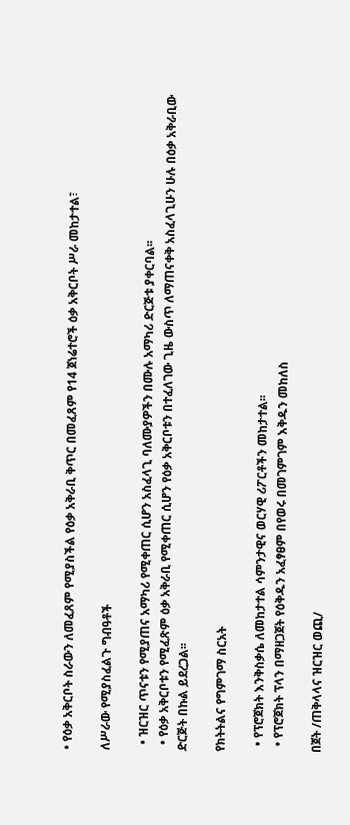• የዕቃ አቅርቦት ስራውን ለመፈጸም የሚያስችል የዕቃ አቅራቢ ቅጥር በመፈጸም የ14 ጀነሬተሮች ዕቃ አቅርቦት ሥራ መከታተል፣

ለሥራው የሚያስፈልጉ ግብዓቶች

  • ዝርዝር ጥናቱን የሚያጠና አማካሪ የሚቀጠር ሲሆን አስፈላጊ ባለሙያዎችን በሙሉ አማካሪ ድርጅቱ ያቀርባል፡፡
  • የዕቃ አቅርቦቱን የሚፈጽም ዕቃ አቅራቢ የሚቀጠር ሲሆን የዕቃ አቅርቦቱን በተፈለገው ጊዜ ውስጥ ለማጠናቀቅ አስፈላጊሁን ሁሉ በዕቃ አቅራቢው ድርጅት በኩል ይደረጋል፡፡

የክትትልና የግምገማ ስርአት

  • የፕሮጀክት እንቅስቃሴ ለመከታተል ሳምንታዊና ወርሃዊ ሪፖርቶችን መከታተል፡፡
  • የፕሮጀክት ፕላን በማዘጋጀት የዕቅዱን አፈፃፀም በየወሩ በመገምገም እቅዱን መከለስ

በጀት /ጠቅላላና ዝርዝር ወጪ/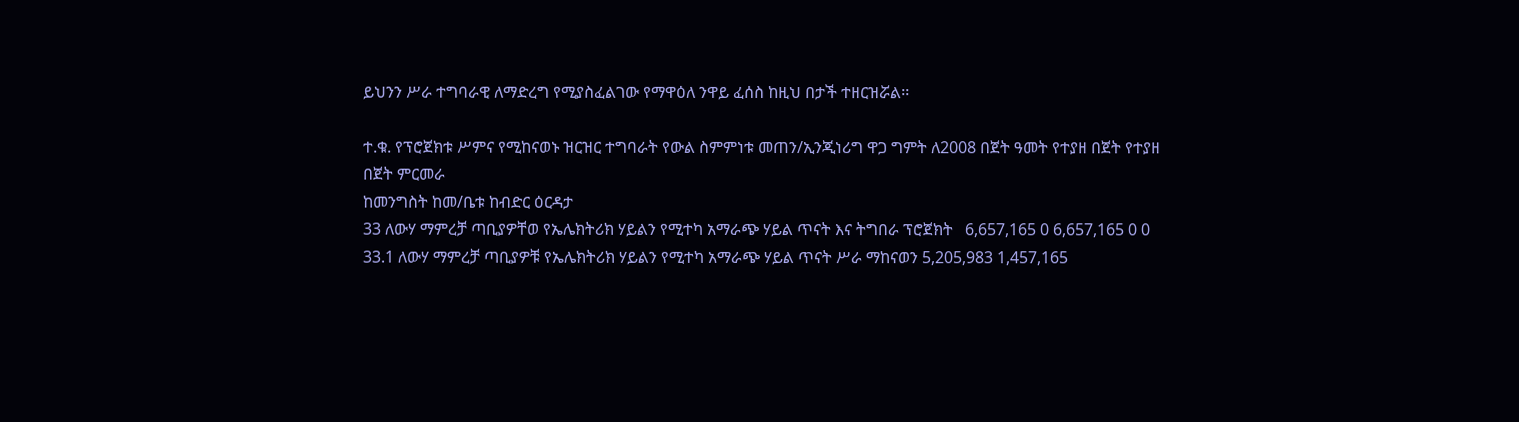ይህንን ሥራ ተግባራዊ ለማድረግ የሚያስፈልገው የማዋዕለ ንዋይ ፈሰስ ከዚህ በታች ተዘርዝሯል፡፡

ተ.ቁ. የፕሮጀክቱ ሥምና የሚከናወኑ ዝርዝር ተግባራት የውል ስምምነቱ መጠን/ኢንጂነሪግ ዋጋ ግምት ለ2008 በጀት ዓመት የተያዘ በጀት የተያዘ በጀት ምርመራ
ከመንግስት ከመ/ቤቱ ከብድር ዕርዳታ
33 ለውሃ ማምረቻ ጣቢያዎቸወ የኤሌክትሪክ ሃይልን የሚተካ አማራጭ ሃይል ጥናት እና ትግበራ ፕሮጀክት   6,657,165 0 6,657,165 0 0
33.1 ለውሃ ማምረቻ ጣቢያዎቹ የኤሌክትሪክ ሃይልን የሚተካ አማራጭ ሃይል ጥናት ሥራ ማከናወን 5,205,983 1,457,165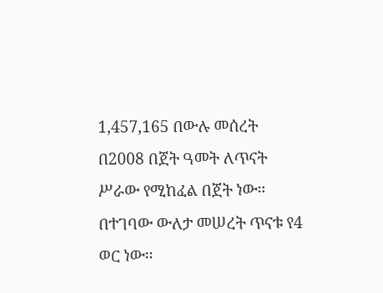1,457,165 በውሉ መሰረት በ2008 በጀት ዓመት ለጥናት ሥራው የሚከፈል በጀት ነው፡፡በተገባው ውለታ መሠረት ጥናቱ የ4 ወር ነው፡፡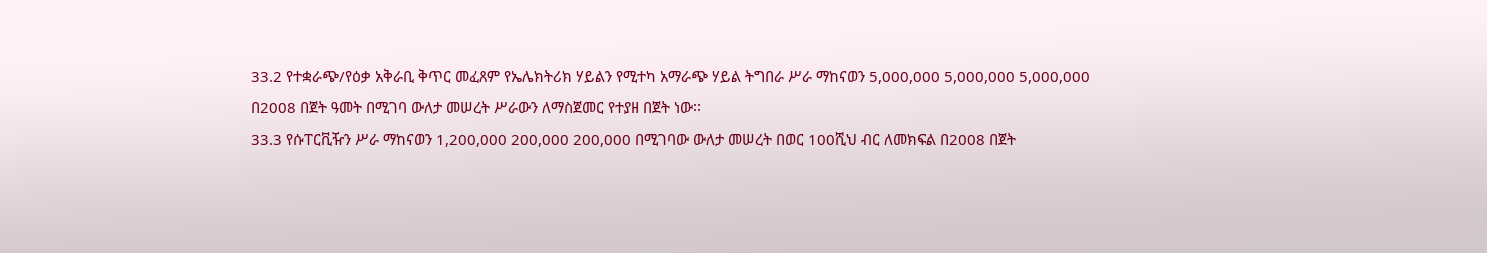33.2 የተቋራጭ/የዕቃ አቅራቢ ቅጥር መፈጸም የኤሌክትሪክ ሃይልን የሚተካ አማራጭ ሃይል ትግበራ ሥራ ማከናወን 5,000,000 5,000,000 5,000,000 በ2008 በጀት ዓመት በሚገባ ውለታ መሠረት ሥራውን ለማስጀመር የተያዘ በጀት ነው፡፡
33.3 የሱፐርቪዥን ሥራ ማከናወን 1,200,000 200,000 200,000 በሚገባው ውለታ መሠረት በወር 100ሺህ ብር ለመክፍል በ2008 በጀት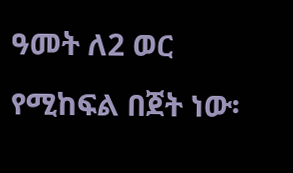ዓመት ለ2 ወር የሚከፍል በጀት ነው፡